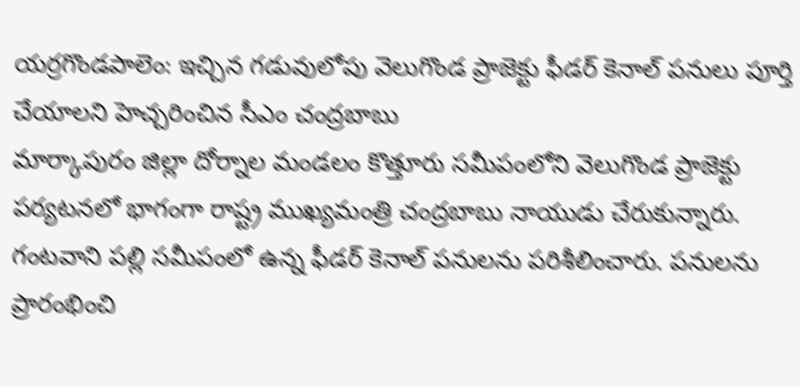యర్రగొండపాలెం: ఇచ్చిన గడువులోపు వెలుగొండ ప్రాజెక్టు ఫీడర్ కెనాల్ పనులు పూర్తి చేయాలని హెచ్చరించిన సీఎం చంద్రబాబు
మార్కాపురం జిల్లా దోర్నాల మండలం కొత్తూరు సమీపంలోని వెలుగొండ ప్రాజెక్టు పర్యటనలో భాగంగా రాష్ట్ర ముఖ్యమంత్రి చంద్రబాబు నాయుడు చేరుకున్నారు. గంటవాని పల్లి సమీపంలో ఉన్న ఫీడర్ కెనాల్ పనులను పరిశీలించారు. పనులను ప్రారంభించి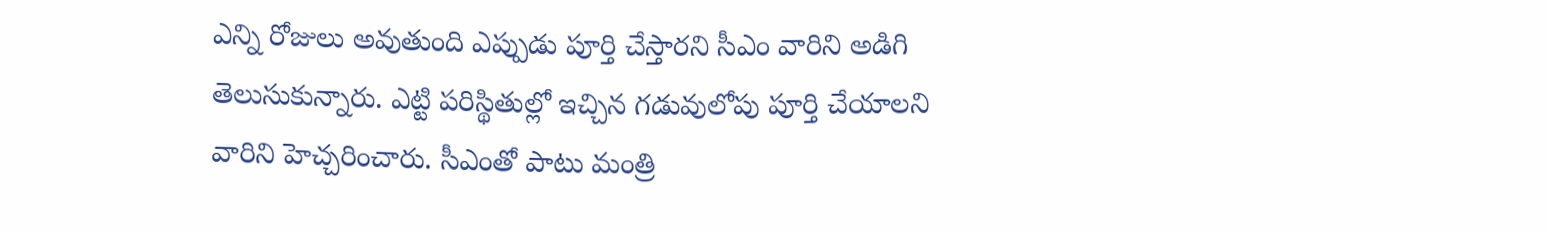ఎన్ని రోజులు అవుతుంది ఎప్పుడు పూర్తి చేస్తారని సీఎం వారిని అడిగి తెలుసుకున్నారు. ఎట్టి పరిస్థితుల్లో ఇచ్చిన గడువులోపు పూర్తి చేయాలని వారిని హెచ్చరించారు. సీఎంతో పాటు మంత్రి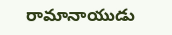రామానాయుడు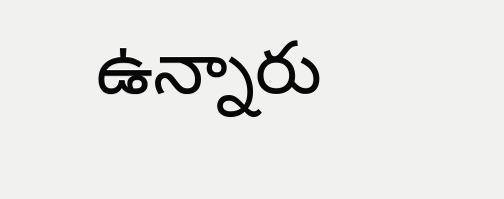ఉన్నారు